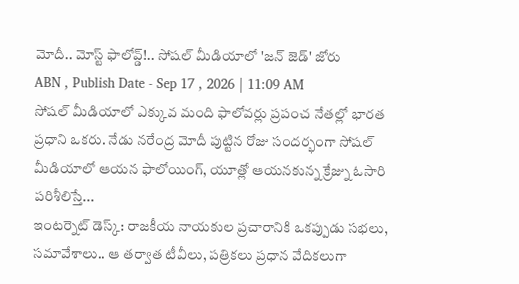మోదీ.. మోస్ట్ ఫాలోవ్డ్!.. సోషల్ మీడియాలో 'జన్ జెడ్' జోరు
ABN , Publish Date - Sep 17 , 2026 | 11:09 AM
సోషల్ మీడియాలో ఎక్కువ మంది ఫాలోవర్లు ప్రపంచ నేతల్లో భారత ప్రధాని ఒకరు. నేడు నరేంద్ర మోదీ పుట్టిన రోజు సందర్భంగా సోషల్ మీడియాలో ఆయన ఫాలోయింగ్, యూత్లో ఆయనకున్న క్రేజ్ను ఓసారి పరిశీలిస్తే...
ఇంటర్నెట్ డెస్క్: రాజకీయ నాయకుల ప్రచారానికి ఒకప్పుడు సభలు, సమావేశాలు.. ఆ తర్వాత టీవీలు, పత్రికలు ప్రధాన వేదికలుగా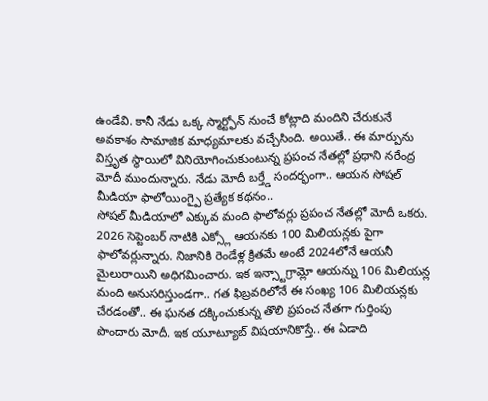ఉండేవి. కానీ నేడు ఒక్క స్మార్ట్ఫోన్ నుంచే కోట్లాది మందిని చేరుకునే అవకాశం సామాజిక మాధ్యమాలకు వచ్చేసింది. అయితే.. ఈ మార్పును విస్తృత స్థాయిలో వినియోగించుకుంటున్న ప్రపంచ నేతల్లో ప్రధాని నరేంద్ర మోదీ ముందున్నారు. నేడు మోదీ బర్త్డే సందర్భంగా.. ఆయన సోషల్ మీడియా ఫాలోయింగ్పై ప్రత్యేక కథనం..
సోషల్ మీడియాలో ఎక్కువ మంది ఫాలోవర్లు ప్రపంచ నేతల్లో మోదీ ఒకరు. 2026 సెప్టెంబర్ నాటికి ఎక్స్లో ఆయనకు 100 మిలియన్లకు పైగా ఫాలోవర్లున్నారు. నిజానికి రెండేళ్ల క్రితమే అంటే 2024లోనే ఆయనీ మైలురాయిని అధిగమించారు. ఇక ఇన్స్టాగ్రామ్లో ఆయన్ను 106 మిలియన్ల మంది అనుసరిస్తుండగా.. గత ఫిబ్రవరిలోనే ఈ సంఖ్య 106 మిలియన్లకు చేరడంతో.. ఈ ఘనత దక్కించుకున్న తొలి ప్రపంచ నేతగా గుర్తింపు పొందారు మోదీ. ఇక యూట్యూబ్ విషయానికొస్తే.. ఈ ఏడాది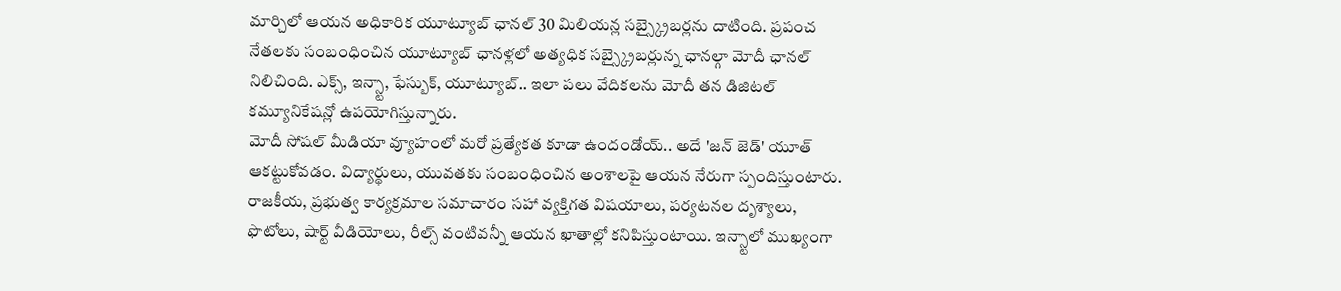మార్చిలో ఆయన అధికారిక యూట్యూబ్ ఛానల్ 30 మిలియన్ల సబ్స్క్రైబర్లను దాటింది. ప్రపంచ నేతలకు సంబంధించిన యూట్యూబ్ ఛానళ్లలో అత్యధిక సబ్స్క్రైబర్లున్న ఛానల్గా మోదీ ఛానల్ నిలిచింది. ఎక్స్, ఇన్స్టా, ఫేస్బుక్, యూట్యూబ్.. ఇలా పలు వేదికలను మోదీ తన డిజిటల్ కమ్యూనికేషన్లో ఉపయోగిస్తున్నారు.
మోదీ సోషల్ మీడియా వ్యూహంలో మరో ప్రత్యేకత కూడా ఉందండోయ్.. అదే 'జన్ జెడ్' యూత్ ఆకట్టుకోవడం. విద్యార్థులు, యువతకు సంబంధించిన అంశాలపై ఆయన నేరుగా స్పందిస్తుంటారు. రాజకీయ, ప్రభుత్వ కార్యక్రమాల సమాచారం సహా వ్యక్తిగత విషయాలు, పర్యటనల దృశ్యాలు, ఫొటోలు, షార్ట్ వీడియోలు, రీల్స్ వంటివన్నీ ఆయన ఖాతాల్లో కనిపిస్తుంటాయి. ఇన్స్టాలో ముఖ్యంగా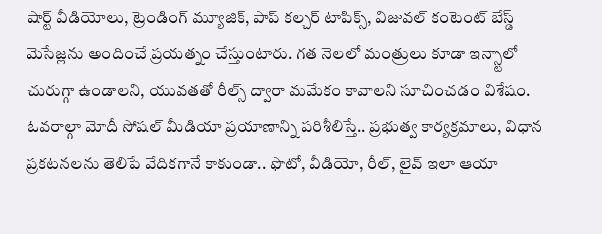షార్ట్ వీడియోలు, ట్రెండింగ్ మ్యూజిక్, పాప్ కల్చర్ టాపిక్స్, విజువల్ కంటెంట్ బేస్డ్ మెసేజ్లను అందించే ప్రయత్నం చేస్తుంటారు. గత నెలలో మంత్రులు కూడా ఇన్స్టాలో చురుగ్గా ఉండాలని, యువతతో రీల్స్ ద్వారా మమేకం కావాలని సూచించడం విశేషం.
ఓవరాల్గా మోదీ సోషల్ మీడియా ప్రయాణాన్ని పరిశీలిస్తే.. ప్రభుత్వ కార్యక్రమాలు, విధాన ప్రకటనలను తెలిపే వేదికగానే కాకుండా.. ఫొటో, వీడియో, రీల్, లైవ్ ఇలా ఆయా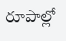రూపాల్లో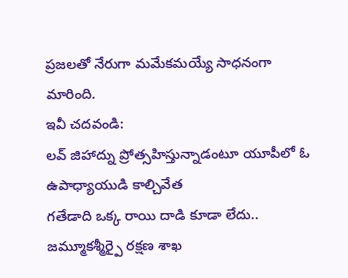ప్రజలతో నేరుగా మమేకమయ్యే సాధనంగా మారింది.
ఇవీ చదవండి:
లవ్ జిహాద్ను ప్రోత్సహిస్తున్నాడంటూ యూపీలో ఓ ఉపాధ్యాయుడి కాల్చివేత
గతేడాది ఒక్క రాయి దాడి కూడా లేదు.. జమ్మూకశ్మీర్పై రక్షణ శాఖ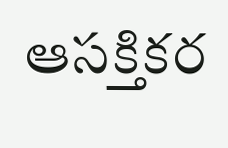ఆసక్తికర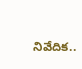నివేదిక..